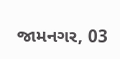જામનગર, 03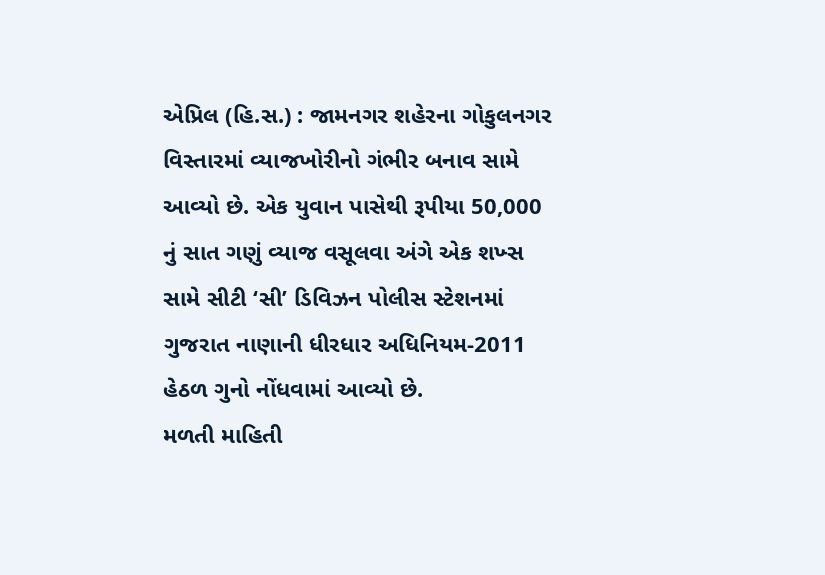એપ્રિલ (હિ.સ.) : જામનગર શહેરના ગોકુલનગર વિસ્તારમાં વ્યાજખોરીનો ગંભીર બનાવ સામે આવ્યો છે. એક યુવાન પાસેથી રૂપીયા 50,000 નું સાત ગણું વ્યાજ વસૂલવા અંગે એક શખ્સ સામે સીટી ‘સી’ ડિવિઝન પોલીસ સ્ટેશનમાં ગુજરાત નાણાની ધીરધાર અધિનિયમ-2011 હેઠળ ગુનો નોંધવામાં આવ્યો છે.
મળતી માહિતી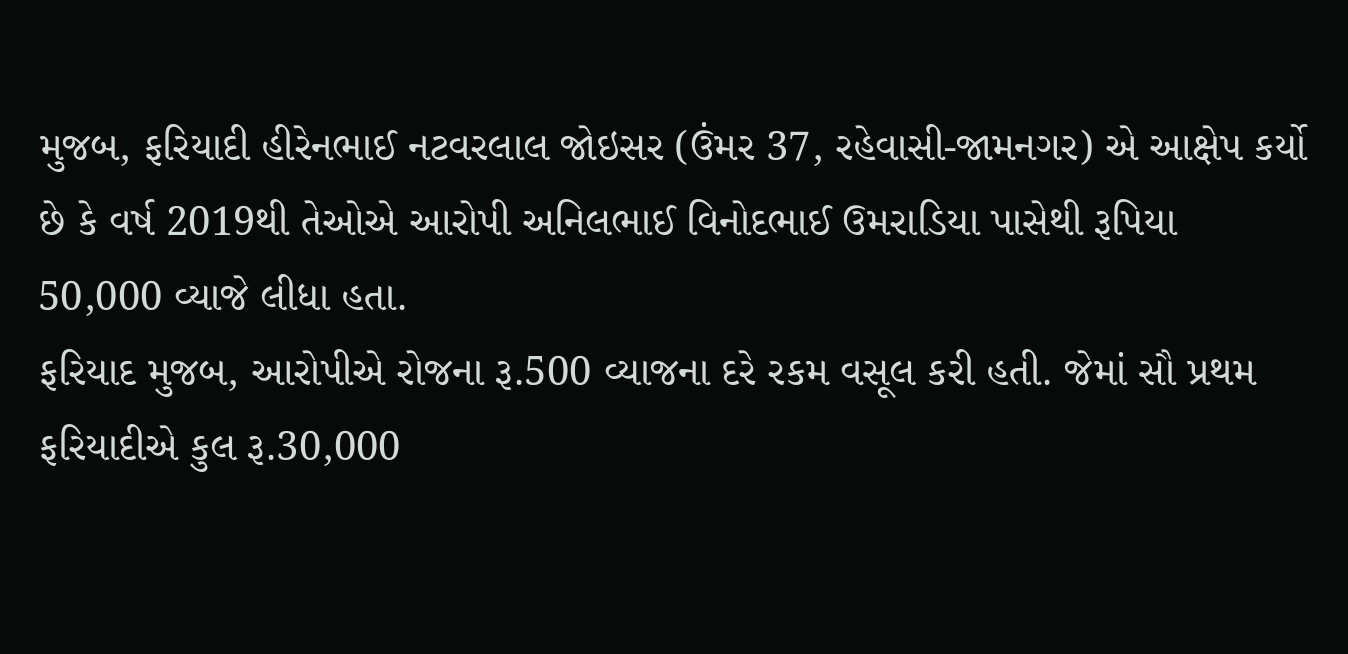મુજબ, ફરિયાદી હીરેનભાઈ નટવરલાલ જોઇસર (ઉંમર 37, રહેવાસી-જામનગર) એ આક્ષેપ કર્યો છે કે વર્ષ 2019થી તેઓએ આરોપી અનિલભાઈ વિનોદભાઈ ઉમરાડિયા પાસેથી રૂપિયા 50,000 વ્યાજે લીધા હતા.
ફરિયાદ મુજબ, આરોપીએ રોજના રૂ.500 વ્યાજના દરે રકમ વસૂલ કરી હતી. જેમાં સૌ પ્રથમ ફરિયાદીએ કુલ રૂ.30,000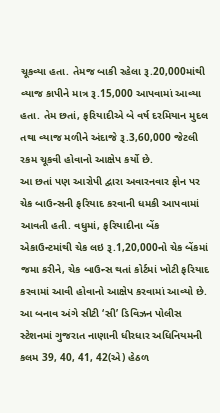ચૂકવ્યા હતા. તેમજ બાકી રહેલા રૂ.20,000માંથી વ્યાજ કાપીને માત્ર રૂ.15,000 આપવામાં આવ્યા હતા. તેમ છતાં, ફરિયાદીએ બે વર્ષ દરમિયાન મુદલ તથા વ્યાજ મળીને અંદાજે રૂ.3,60,000 જેટલી રકમ ચૂકવી હોવાનો આક્ષેપ કર્યો છે.
આ છતાં પણ આરોપી દ્વારા અવારનવાર ફોન પર ચેક બાઉન્સની ફરિયાદ કરવાની ધમકી આપવામાં આવતી હતી. વધુમાં, ફરિયાદીના બેંક એકાઉન્ટમાંથી ચેક લઇ રૂ.1,20,000નો ચેક બેંકમાં જમા કરીને, ચેક બાઉન્સ થતાં કોર્ટમાં ખોટી ફરિયાદ કરવામાં આવી હોવાનો આક્ષેપ કરવામાં આવ્યો છે. આ બનાવ અંગે સીટી ‘સી’ ડિવિઝન પોલીસ સ્ટેશનમાં ગુજરાત નાણાની ધીરધાર અધિનિયમની કલમ 39, 40, 41, 42(એ) હેઠળ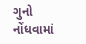ગુનો નોંધવામાં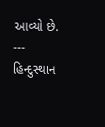આવ્યો છે.
---
હિન્દુસ્થાન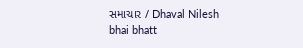સમાચાર / Dhaval Nilesh bhai bhatt